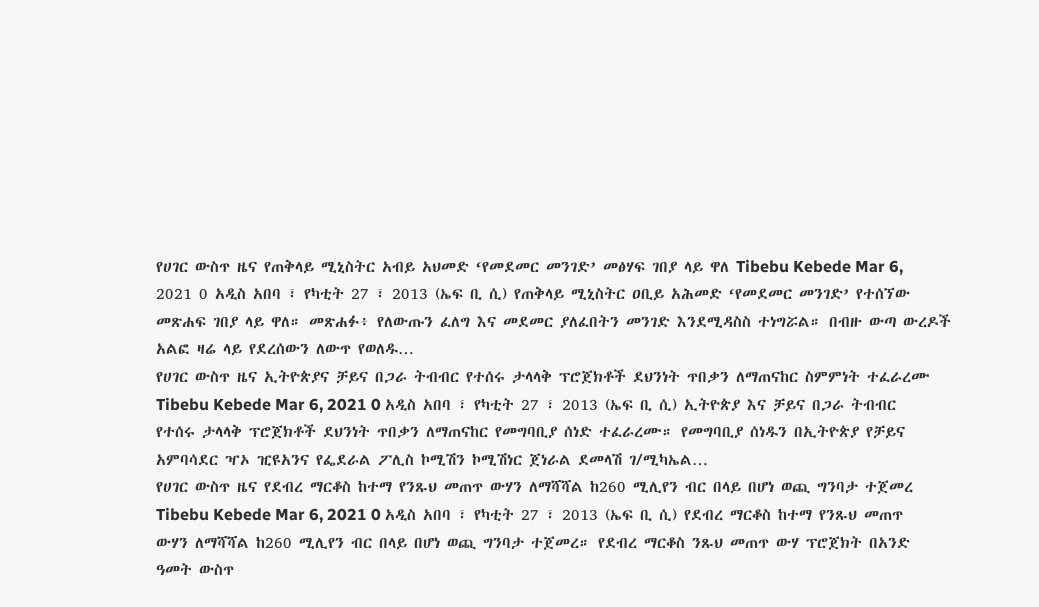የሀገር ውስጥ ዜና የጠቅላይ ሚኒስትር አብይ አህመድ ‘የመደመር መንገድ’ መፅሃፍ ገበያ ላይ ዋለ Tibebu Kebede Mar 6, 2021 0 አዲስ አበባ ፣ የካቲት 27 ፣ 2013 (ኤፍ ቢ ሲ) የጠቅላይ ሚኒስትር ዐቢይ አሕመድ ‘የመደመር መንገድ’ የተሰኘው መጽሐፍ ገበያ ላይ ዋለ። መጽሐፉ፥ የለውጡን ፈለግ እና መደመር ያለፈበትን መንገድ እንደሚዳስስ ተነግሯል። በብዙ ውጣ ውረዶች አልፎ ዛሬ ላይ የደረሰውን ለውጥ የወለዱ…
የሀገር ውስጥ ዜና ኢትዮጵያና ቻይና በጋራ ትብብር የተሰሩ ታላላቅ ፕሮጀክቶች ደህንነት ጥበቃን ለማጠናከር ስምምነት ተፈራረሙ Tibebu Kebede Mar 6, 2021 0 አዲስ አበባ ፣ የካቲት 27 ፣ 2013 (ኤፍ ቢ ሲ) ኢትዮጵያ እና ቻይና በጋራ ትብብር የተሰሩ ታላላቅ ፕሮጀክቶች ደህንነት ጥበቃን ለማጠናከር የመግባቢያ ሰነድ ተፈራረሙ። የመግባቢያ ሰነዱን በኢትዮጵያ የቻይና አምባሳደር ዣኦ ዢዩአንና የፌደራል ፖሊስ ኮሚሽን ኮሚሽነር ጀነራል ደመላሽ ገ/ሚካኤል…
የሀገር ውስጥ ዜና የደብረ ማርቆስ ከተማ የንጹህ መጠጥ ውሃን ለማሻሻል ከ260 ሚሊየን ብር በላይ በሆነ ወጪ ግንባታ ተጀመረ Tibebu Kebede Mar 6, 2021 0 አዲስ አበባ ፣ የካቲት 27 ፣ 2013 (ኤፍ ቢ ሲ) የደብረ ማርቆስ ከተማ የንጹህ መጠጥ ውሃን ለማሻሻል ከ260 ሚሊየን ብር በላይ በሆነ ወጪ ግንባታ ተጀመረ። የደብረ ማርቆስ ንጹህ መጠጥ ውሃ ፕሮጀክት በአንድ ዓመት ውስጥ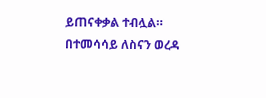ይጠናቀቃል ተብሏል። በተመሳሳይ ለስናን ወረዳ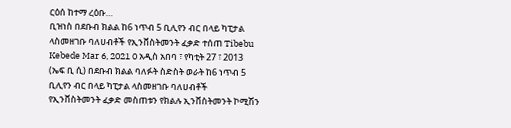ርዕሰ ከተማ ረዕቡ…
ቢዝነስ በደቡብ ክልል ከ6 ነጥብ 5 ቢሊየን ብር በላይ ካፒታል ላስመዘገቡ ባለሀብቶች የኢንቨስትመንት ፈቃድ ተሰጠ Tibebu Kebede Mar 6, 2021 0 አዲስ አበባ ፣ የካቲት 27 ፣ 2013 (ኤፍ ቢ ሲ) በደቡብ ክልል ባለፉት ስድስት ወራት ከ6 ነጥብ 5 ቢሊየን ብር በላይ ካፒታል ላስመዘገቡ ባለሀብቶች የኢንቨስትመንት ፈቃድ መስጠቱን የክልሉ ኢንቨስትመንት ኮሚሽን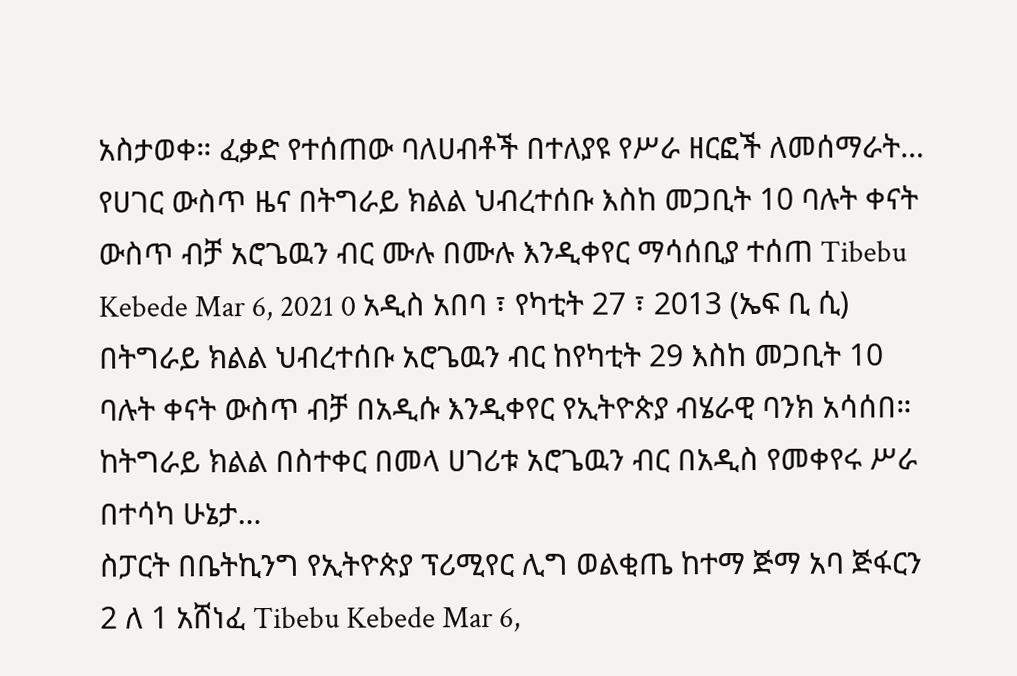አስታወቀ። ፈቃድ የተሰጠው ባለሀብቶች በተለያዩ የሥራ ዘርፎች ለመሰማራት…
የሀገር ውስጥ ዜና በትግራይ ክልል ህብረተሰቡ እስከ መጋቢት 10 ባሉት ቀናት ውስጥ ብቻ አሮጌዉን ብር ሙሉ በሙሉ እንዲቀየር ማሳሰቢያ ተሰጠ Tibebu Kebede Mar 6, 2021 0 አዲስ አበባ ፣ የካቲት 27 ፣ 2013 (ኤፍ ቢ ሲ) በትግራይ ክልል ህብረተሰቡ አሮጌዉን ብር ከየካቲት 29 እስከ መጋቢት 10 ባሉት ቀናት ውስጥ ብቻ በአዲሱ እንዲቀየር የኢትዮጵያ ብሄራዊ ባንክ አሳሰበ። ከትግራይ ክልል በስተቀር በመላ ሀገሪቱ አሮጌዉን ብር በአዲስ የመቀየሩ ሥራ በተሳካ ሁኔታ…
ስፓርት በቤትኪንግ የኢትዮጵያ ፕሪሚየር ሊግ ወልቂጤ ከተማ ጅማ አባ ጅፋርን 2 ለ 1 አሸነፈ Tibebu Kebede Mar 6,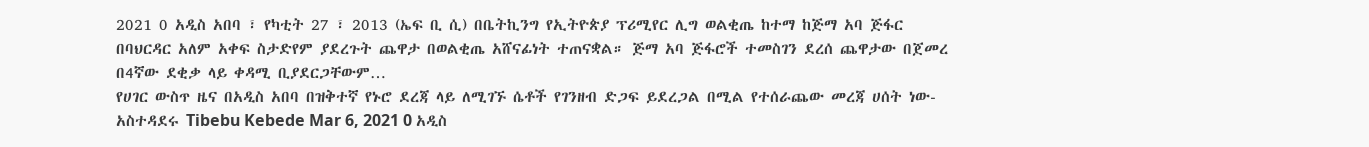2021 0 አዲስ አበባ ፣ የካቲት 27 ፣ 2013 (ኤፍ ቢ ሲ) በቤትኪንግ የኢትዮጵያ ፕሪሚየር ሊግ ወልቂጤ ከተማ ከጅማ አባ ጅፋር በባህርዳር አለም አቀፍ ስታድየም ያደረጉት ጨዋታ በወልቂጤ አሸናፊነት ተጠናቋል። ጅማ አባ ጅፋሮች ተመስገን ደረሰ ጨዋታው በጀመረ በ4ኛው ደቂቃ ላይ ቀዳሚ ቢያደርጋቸውም…
የሀገር ውስጥ ዜና በአዲስ አበባ በዝቅተኛ የኑሮ ደረጃ ላይ ለሚገኙ ሴቶች የገንዘብ ድጋፍ ይደረጋል በሚል የተሰራጨው መረጃ ሀሰት ነው- አስተዳደሩ Tibebu Kebede Mar 6, 2021 0 አዲስ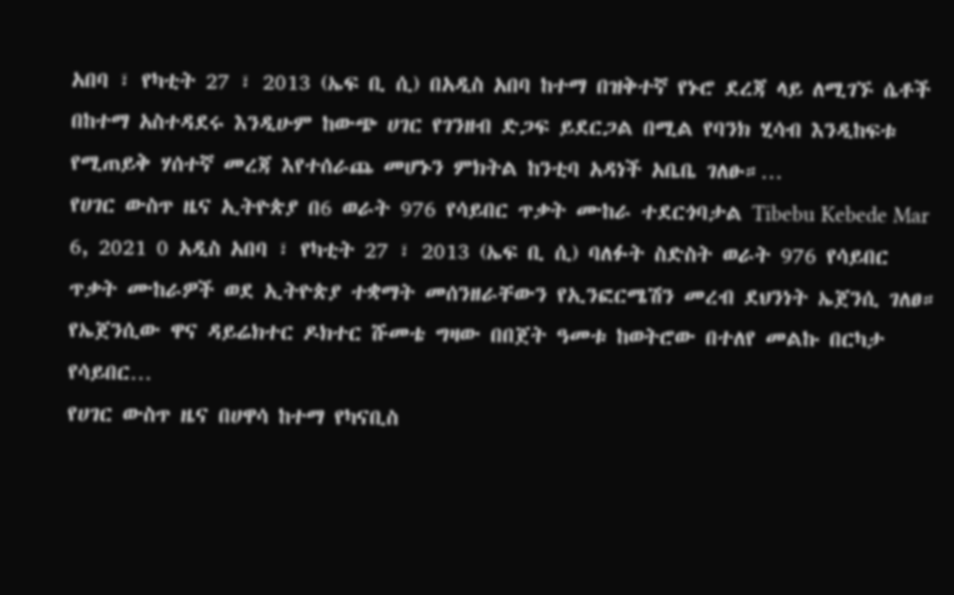አበባ ፣ የካቲት 27 ፣ 2013 (ኤፍ ቢ ሲ) በአዲስ አበባ ከተማ በዝቅተኛ የኑሮ ደረጃ ላይ ለሚገኙ ሴቶች በከተማ አስተዳደሩ እንዲሁም ከውጭ ሀገር የገንዘብ ድጋፍ ይደርጋል በሚል የባንክ ሂሳብ እንዲከፍቱ የሚጠይቅ ሃሰተኛ መረጃ እየተሰራጨ መሆኑን ምክትል ከንቲባ አዳነች አቤቤ ገለፁ።…
የሀገር ውስጥ ዜና ኢትዮጵያ በ6 ወራት 976 የሳይበር ጥቃት ሙከራ ተደርጎባታል Tibebu Kebede Mar 6, 2021 0 አዲስ አበባ ፣ የካቲት 27 ፣ 2013 (ኤፍ ቢ ሲ) ባለፉት ስድስት ወራት 976 የሳይበር ጥቃት ሙከራዎች ወደ ኢትዮጵያ ተቋማት መሰንዘራቸውን የኢንፎርሜሽን መረብ ደህንነት ኤጀንሲ ገለፀ። የኤጀንሲው ዋና ዳይሬክተር ዶክተር ሹመቴ ግዛው በበጀት ዓመቱ ከወትሮው በተለየ መልኩ በርካታ የሳይበር…
የሀገር ውስጥ ዜና በሀዋሳ ከተማ የካናቢስ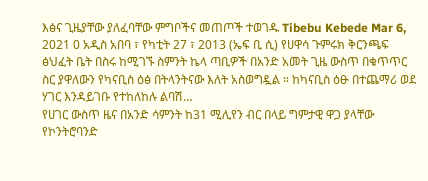እፅና ጊዜያቸው ያለፈባቸው ምግቦችና መጠጦች ተወገዱ Tibebu Kebede Mar 6, 2021 0 አዲስ አበባ ፣ የካቲት 27 ፣ 2013 (ኤፍ ቢ ሲ) የሀዋሳ ጉምሩክ ቅርንጫፍ ፅህፈት ቤት በስሩ ከሚገኙ ስምንት ኬላ ጣቢዎች በአንድ አመት ጊዜ ውስጥ በቁጥጥር ስር ያዋለውን የካናቢስ ዕፅ በትላንትናው እለት አስወግዷል ። ከካናቢስ ዕፁ በተጨማሪ ወደ ሃገር እንዳይገቡ የተከለከሉ ልባሽ…
የሀገር ውስጥ ዜና በአንድ ሳምንት ከ31 ሚሊየን ብር በላይ ግምታዊ ዋጋ ያላቸው የኮንትሮባንድ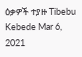ዕቃዎች ተያዙ Tibebu Kebede Mar 6, 2021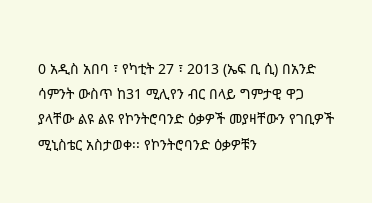0 አዲስ አበባ ፣ የካቲት 27 ፣ 2013 (ኤፍ ቢ ሲ) በአንድ ሳምንት ውስጥ ከ31 ሚሊየን ብር በላይ ግምታዊ ዋጋ ያላቸው ልዩ ልዩ የኮንትሮባንድ ዕቃዎች መያዛቸውን የገቢዎች ሚኒስቴር አስታወቀ፡፡ የኮንትሮባንድ ዕቃዎቹን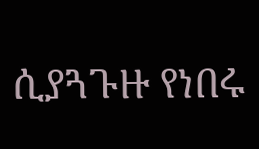ሲያጓጉዙ የነበሩ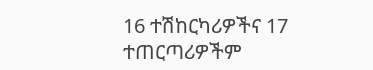16 ተሽከርካሪዎችና 17 ተጠርጣሪዎችም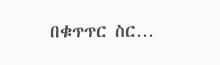በቁጥጥር ስር…